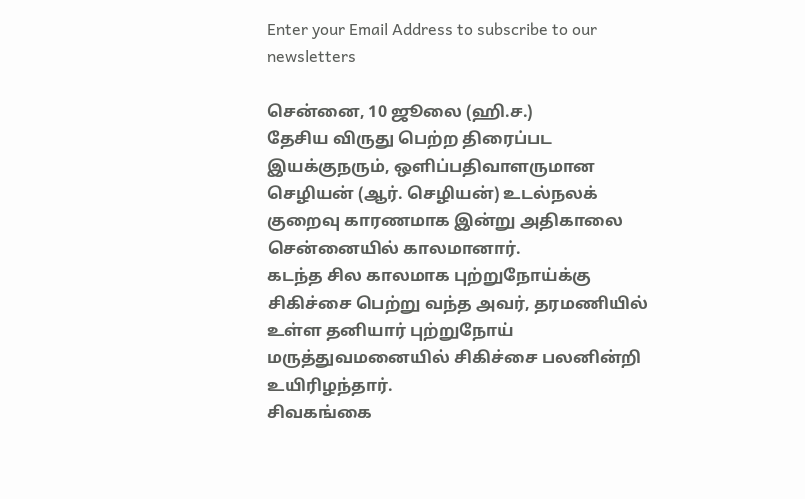Enter your Email Address to subscribe to our newsletters

சென்னை, 10 ஜூலை (ஹி.ச.)
தேசிய விருது பெற்ற திரைப்பட இயக்குநரும், ஒளிப்பதிவாளருமான செழியன் (ஆர். செழியன்) உடல்நலக் குறைவு காரணமாக இன்று அதிகாலை சென்னையில் காலமானார்.
கடந்த சில காலமாக புற்றுநோய்க்கு சிகிச்சை பெற்று வந்த அவர், தரமணியில் உள்ள தனியார் புற்றுநோய் மருத்துவமனையில் சிகிச்சை பலனின்றி உயிரிழந்தார்.
சிவகங்கை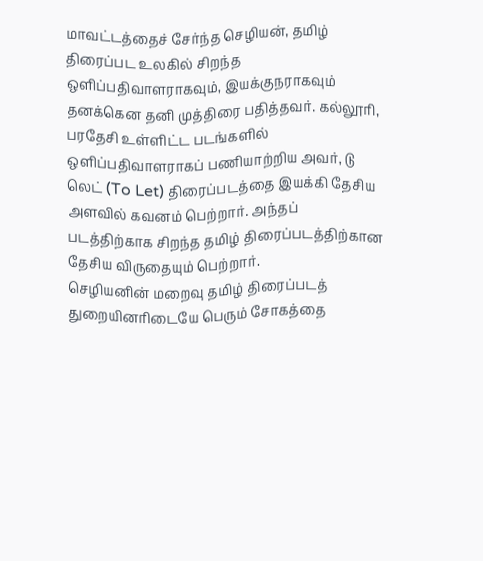மாவட்டத்தைச் சேர்ந்த செழியன், தமிழ் திரைப்பட உலகில் சிறந்த ஒளிப்பதிவாளராகவும், இயக்குநராகவும் தனக்கென தனி முத்திரை பதித்தவர். கல்லூரி, பரதேசி உள்ளிட்ட படங்களில் ஒளிப்பதிவாளராகப் பணியாற்றிய அவர், டு லெட் (To Let) திரைப்படத்தை இயக்கி தேசிய அளவில் கவனம் பெற்றார். அந்தப் படத்திற்காக சிறந்த தமிழ் திரைப்படத்திற்கான தேசிய விருதையும் பெற்றார்.
செழியனின் மறைவு தமிழ் திரைப்படத் துறையினரிடையே பெரும் சோகத்தை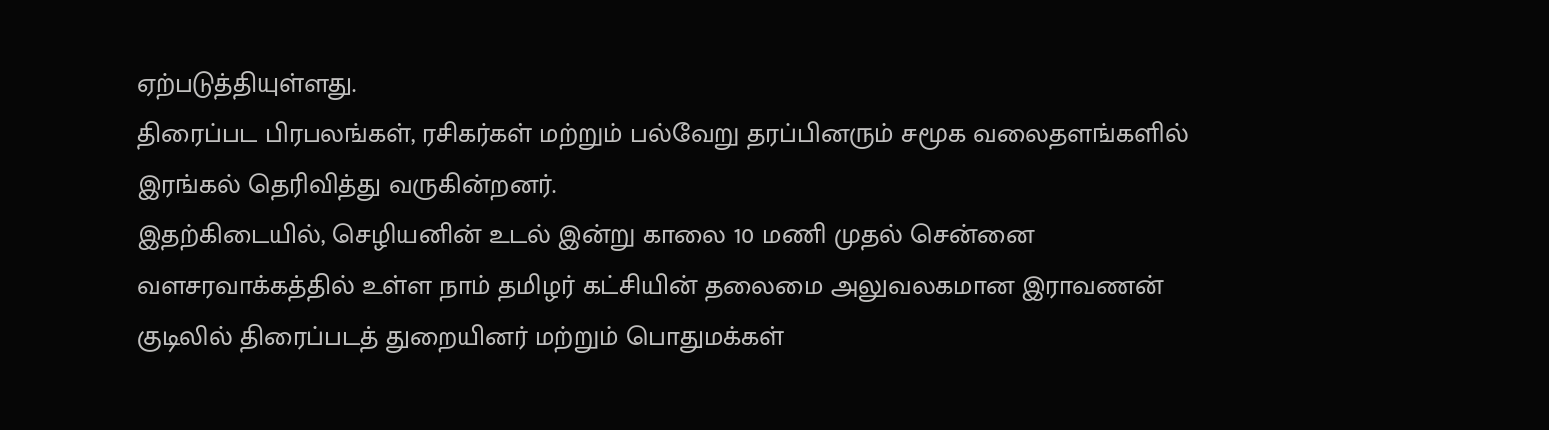ஏற்படுத்தியுள்ளது.
திரைப்பட பிரபலங்கள், ரசிகர்கள் மற்றும் பல்வேறு தரப்பினரும் சமூக வலைதளங்களில் இரங்கல் தெரிவித்து வருகின்றனர்.
இதற்கிடையில், செழியனின் உடல் இன்று காலை 10 மணி முதல் சென்னை வளசரவாக்கத்தில் உள்ள நாம் தமிழர் கட்சியின் தலைமை அலுவலகமான இராவணன் குடிலில் திரைப்படத் துறையினர் மற்றும் பொதுமக்கள்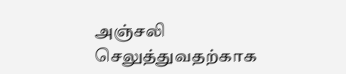அஞ்சலி செலுத்துவதற்காக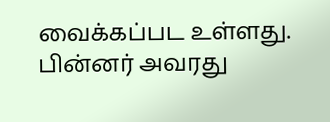வைக்கப்பட உள்ளது.
பின்னர் அவரது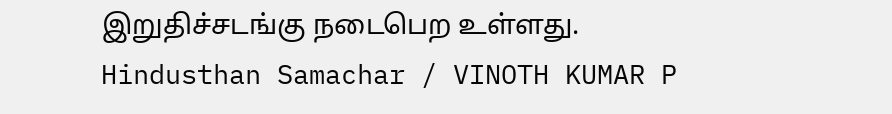இறுதிச்சடங்கு நடைபெற உள்ளது.
Hindusthan Samachar / VINOTH KUMAR P